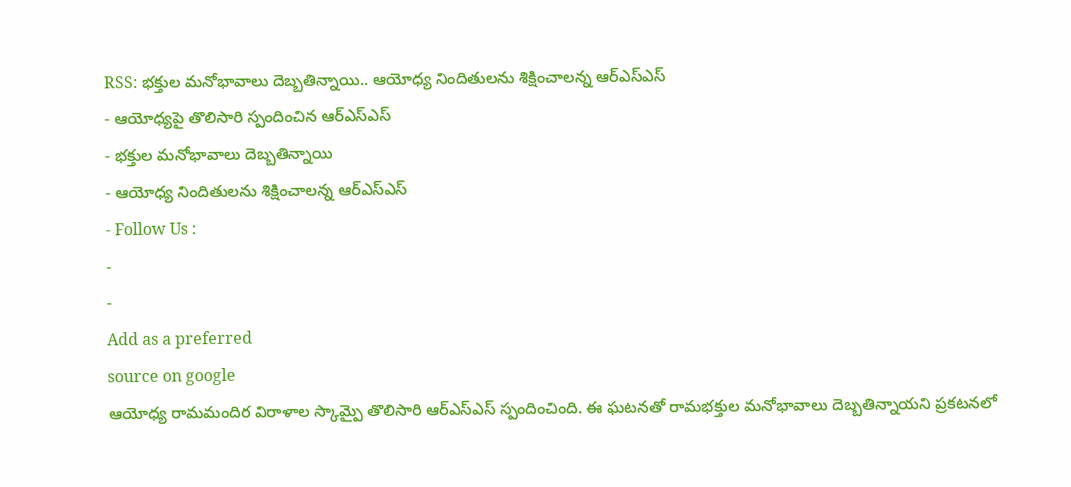RSS: భక్తుల మనోభావాలు దెబ్బతిన్నాయి.. ఆయోధ్య నిందితులను శిక్షించాలన్న ఆర్ఎస్ఎస్
- ఆయోధ్యపై తొలిసారి స్పందించిన ఆర్ఎస్ఎస్
- భక్తుల మనోభావాలు దెబ్బతిన్నాయి
- ఆయోధ్య నిందితులను శిక్షించాలన్న ఆర్ఎస్ఎస్
- Follow Us :
-
-
Add as a preferred
source on google
ఆయోధ్య రామమందిర విరాళాల స్కామ్పై తొలిసారి ఆర్ఎస్ఎస్ స్పందించింది. ఈ ఘటనతో రామభక్తుల మనోభావాలు దెబ్బతిన్నాయని ప్రకటనలో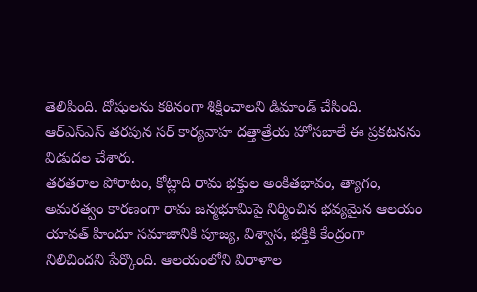తెలిపింది. దోషులను కఠినంగా శిక్షించాలని డిమాండ్ చేసింది. ఆర్ఎస్ఎస్ తరపున సర్ కార్యవాహ దత్తాత్రేయ హోసబాలే ఈ ప్రకటనను విడుదల చేశారు.
తరతరాల పోరాటం, కోట్లాది రామ భక్తుల అంకితభావం, త్యాగం, అమరత్వం కారణంగా రామ జన్మభూమిపై నిర్మించిన భవ్యమైన ఆలయం యావత్ హిందూ సమాజానికి పూజ్య, విశ్వాస, భక్తికి కేంద్రంగా నిలిచిందని పేర్కొంది. ఆలయంలోని విరాళాల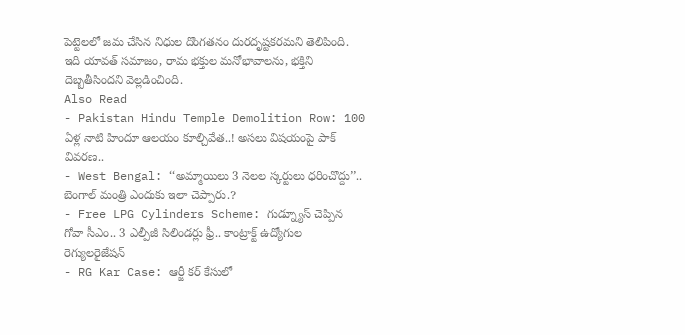పెట్టెలలో జమ చేసిన నిధుల దొంగతనం దురదృష్టకరమని తెలిపింది. ఇది యావత్ సమాజం, రామ భక్తుల మనోభావాలను, భక్తిని దెబ్బతీసిందని వెల్లడించింది.
Also Read
- Pakistan Hindu Temple Demolition Row: 100 ఏళ్ల నాటి హిందూ ఆలయం కూల్చివేత..! అసలు విషయంపై పాక్ వివరణ..
- West Bengal: ‘‘అమ్మాయిలు 3 నెలల స్కర్టులు ధరించొద్దు’’.. బెంగాల్ మంత్రి ఎందుకు ఇలా చెప్పారు.?
- Free LPG Cylinders Scheme: గుడ్న్యూస్ చెప్పిన గోవా సీఎం.. 3 ఎల్పీజీ సిలిండర్లు ఫ్రీ.. కాంట్రాక్ట్ ఉద్యోగుల రెగ్యులరైజేషన్
- RG Kar Case: ఆర్జీ కర్ కేసులో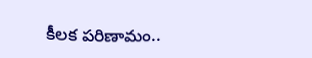కీలక పరిణామం..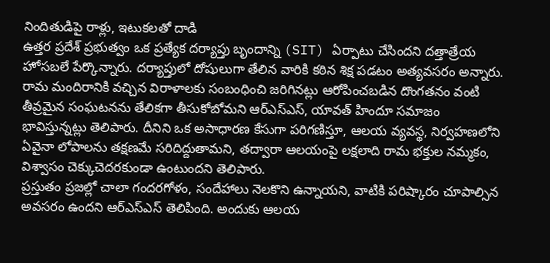నిందితుడిపై రాళ్లు, ఇటుకలతో దాడి
ఉత్తర ప్రదేశ్ ప్రభుత్వం ఒక ప్రత్యేక దర్యాప్తు బృందాన్ని (SIT) ఏర్పాటు చేసిందని దత్తాత్రేయ హోసబలే పేర్కొన్నారు. దర్యాప్తులో దోషులుగా తేలిన వారికి కఠిన శిక్ష పడటం అత్యవసరం అన్నారు. రామ మందిరానికి వచ్చిన విరాళాలకు సంబంధించి జరిగినట్లు ఆరోపించబడిన దొంగతనం వంటి తీవ్రమైన సంఘటనను తేలికగా తీసుకోబోమని ఆర్ఎస్ఎస్, యావత్ హిందూ సమాజం భావిస్తున్నట్లు తెలిపారు. దీనిని ఒక అసాధారణ కేసుగా పరిగణిస్తూ, ఆలయ వ్యవస్థ, నిర్వహణలోని ఏవైనా లోపాలను తక్షణమే సరిదిద్దుతామని, తద్వారా ఆలయంపై లక్షలాది రామ భక్తుల నమ్మకం, విశ్వాసం చెక్కుచెదరకుండా ఉంటుందని తెలిపారు.
ప్రస్తుతం ప్రజల్లో చాలా గందరగోళం, సందేహాలు నెలకొని ఉన్నాయని, వాటికి పరిష్కారం చూపాల్సిన అవసరం ఉందని ఆర్ఎస్ఎస్ తెలిపింది. అందుకు ఆలయ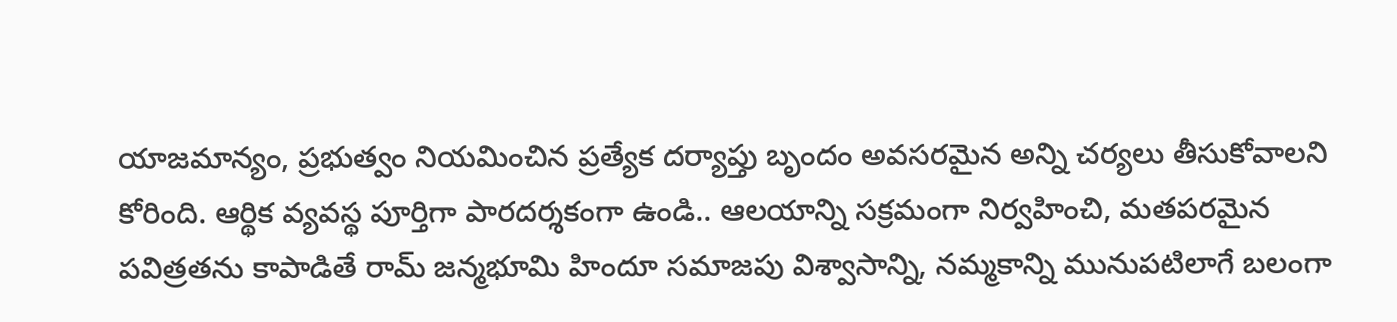యాజమాన్యం, ప్రభుత్వం నియమించిన ప్రత్యేక దర్యాప్తు బృందం అవసరమైన అన్ని చర్యలు తీసుకోవాలని కోరింది. ఆర్థిక వ్యవస్థ పూర్తిగా పారదర్శకంగా ఉండి.. ఆలయాన్ని సక్రమంగా నిర్వహించి, మతపరమైన పవిత్రతను కాపాడితే రామ్ జన్మభూమి హిందూ సమాజపు విశ్వాసాన్ని, నమ్మకాన్ని మునుపటిలాగే బలంగా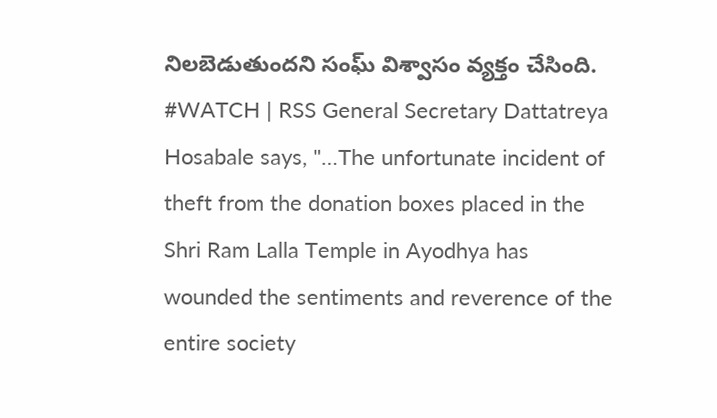నిలబెడుతుందని సంఘ్ విశ్వాసం వ్యక్తం చేసింది.
#WATCH | RSS General Secretary Dattatreya Hosabale says, "…The unfortunate incident of theft from the donation boxes placed in the Shri Ram Lalla Temple in Ayodhya has wounded the sentiments and reverence of the entire society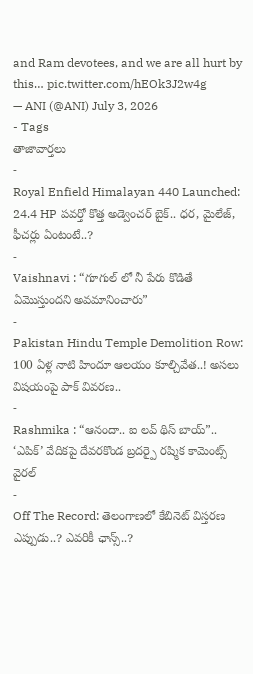and Ram devotees, and we are all hurt by this… pic.twitter.com/hEOk3J2w4g
— ANI (@ANI) July 3, 2026
- Tags
తాజావార్తలు
-
Royal Enfield Himalayan 440 Launched: 24.4 HP పవర్తో కొత్త అడ్వెంచర్ బైక్.. ధర, మైలేజ్, ఫీచర్లు ఏంటంటే..?
-
Vaishnavi : “గూగుల్ లో నీ పేరు కొడితే ఏమొస్తుందని అవమానించారు”
-
Pakistan Hindu Temple Demolition Row: 100 ఏళ్ల నాటి హిందూ ఆలయం కూల్చివేత..! అసలు విషయంపై పాక్ వివరణ..
-
Rashmika : “ఆనందా.. ఐ లవ్ థిస్ బాయ్”.. ‘ఎపిక్’ వేదికపై దేవరకొండ బ్రదర్పై రష్మిక కామెంట్స్ వైరల్
-
Off The Record: తెలంగాణలో కేబినెట్ విస్తరణ ఎప్పుడు..? ఎవరికీ ఛాన్స్..?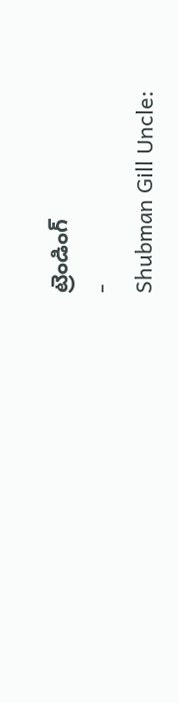ట్రెండింగ్
-
Shubman Gill Uncle: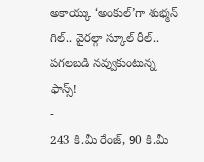అకాయ్కు ‘అంకుల్’గా శుభ్మన్ గిల్.. వైరల్గా స్కూల్ రీల్.. పగలబడి నవ్వుకుంటున్న ఫాన్స్!
-
243 కి.మీ రేంజ్, 90 కి.మీ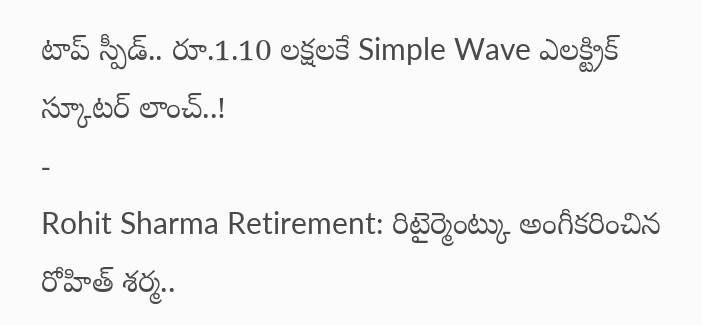టాప్ స్పీడ్.. రూ.1.10 లక్షలకే Simple Wave ఎలక్ట్రిక్ స్కూటర్ లాంచ్..!
-
Rohit Sharma Retirement: రిటైర్మెంట్కు అంగీకరించిన రోహిత్ శర్మ..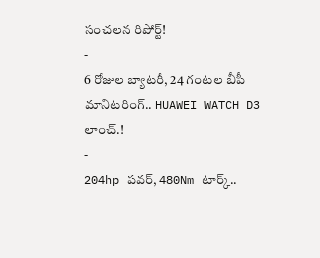సంచలన రిపోర్ట్!
-
6 రోజుల బ్యాటరీ, 24 గంటల బీపీ మానిటరింగ్.. HUAWEI WATCH D3 లాంచ్.!
-
204hp పవర్, 480Nm టార్క్..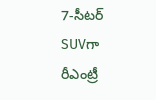7-సీటర్ SUVగా రీఎంట్రీ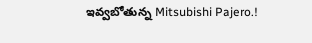ఇవ్వబోతున్న Mitsubishi Pajero.!